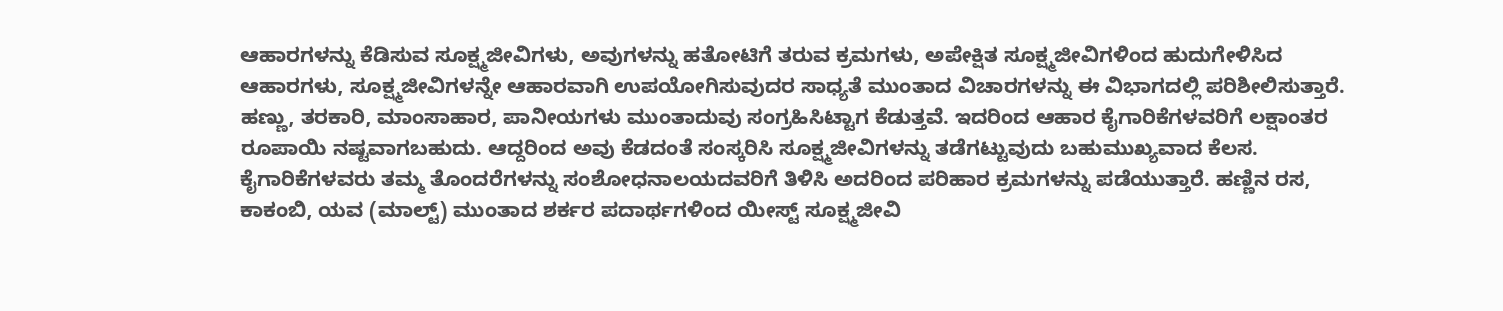ಆಹಾರಗಳನ್ನು ಕೆಡಿಸುವ ಸೂಕ್ಷ್ಮಜೀವಿಗಳು, ಅವುಗಳನ್ನು ಹತೋಟಿಗೆ ತರುವ ಕ್ರಮಗಳು, ಅಪೇಕ್ಷಿತ ಸೂಕ್ಷ್ಮಜೀವಿಗಳಿಂದ ಹುದುಗೇಳಿಸಿದ ಆಹಾರಗಳು, ಸೂಕ್ಷ್ಮಜೀವಿಗಳನ್ನೇ ಆಹಾರವಾಗಿ ಉಪಯೋಗಿಸುವುದರ ಸಾಧ್ಯತೆ ಮುಂತಾದ ವಿಚಾರಗಳನ್ನು ಈ ವಿಭಾಗದಲ್ಲಿ ಪರಿಶೀಲಿಸುತ್ತಾರೆ. ಹಣ್ಣು, ತರಕಾರಿ, ಮಾಂಸಾಹಾರ, ಪಾನೀಯಗಳು ಮುಂತಾದುವು ಸಂಗ್ರಹಿಸಿಟ್ಟಾಗ ಕೆಡುತ್ತವೆ. ಇದರಿಂದ ಆಹಾರ ಕೈಗಾರಿಕೆಗಳವರಿಗೆ ಲಕ್ಷಾಂತರ ರೂಪಾಯಿ ನಷ್ಟವಾಗಬಹುದು. ಆದ್ದರಿಂದ ಅವು ಕೆಡದಂತೆ ಸಂಸ್ಕರಿಸಿ ಸೂಕ್ಷ್ಮಜೀವಿಗಳನ್ನು ತಡೆಗಟ್ಟುವುದು ಬಹುಮುಖ್ಯವಾದ ಕೆಲಸ. ಕೈಗಾರಿಕೆಗಳವರು ತಮ್ಮ ತೊಂದರೆಗಳನ್ನು ಸಂಶೋಧನಾಲಯದವರಿಗೆ ತಿಳಿಸಿ ಅದರಿಂದ ಪರಿಹಾರ ಕ್ರಮಗಳನ್ನು ಪಡೆಯುತ್ತಾರೆ. ಹಣ್ಣಿನ ರಸ, ಕಾಕಂಬಿ, ಯವ (ಮಾಲ್ಟ್) ಮುಂತಾದ ಶರ್ಕರ ಪದಾರ್ಥಗಳಿಂದ ಯೀಸ್ಟ್ ಸೂಕ್ಷ್ಮಜೀವಿ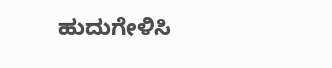ಹುದುಗೇಳಿಸಿ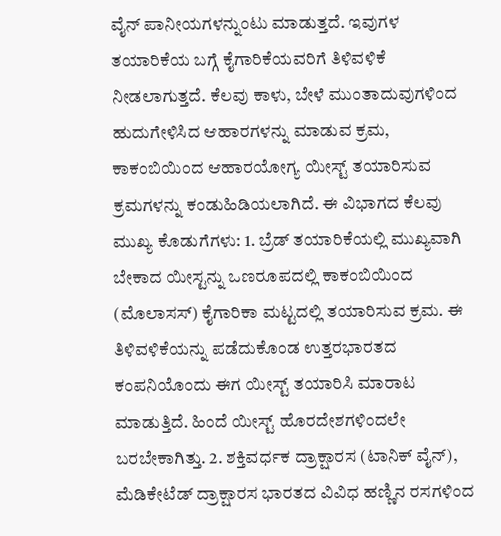ವೈನ್ ಪಾನೀಯಗಳನ್ನುಂಟು ಮಾಡುತ್ತದೆ. ಇವುಗಳ ತಯಾರಿಕೆಯ ಬಗ್ಗೆ ಕೈಗಾರಿಕೆಯವರಿಗೆ ತಿಳಿವಳಿಕೆ ನೀಡಲಾಗುತ್ತದೆ. ಕೆಲವು ಕಾಳು, ಬೇಳೆ ಮುಂತಾದುವುಗಳಿಂದ ಹುದುಗೇಳಿಸಿದ ಆಹಾರಗಳನ್ನು ಮಾಡುವ ಕ್ರಮ, ಕಾಕಂಬಿಯಿಂದ ಆಹಾರಯೋಗ್ಯ ಯೀಸ್ಟ್ ತಯಾರಿಸುವ ಕ್ರಮಗಳನ್ನು ಕಂಡುಹಿಡಿಯಲಾಗಿದೆ. ಈ ವಿಭಾಗದ ಕೆಲವು ಮುಖ್ಯ ಕೊಡುಗೆಗಳು: 1. ಬ್ರೆಡ್ ತಯಾರಿಕೆಯಲ್ಲಿ ಮುಖ್ಯವಾಗಿ ಬೇಕಾದ ಯೀಸ್ಟನ್ನು ಒಣರೂಪದಲ್ಲಿ ಕಾಕಂಬಿಯಿಂದ (ಮೊಲಾಸಸ್) ಕೈಗಾರಿಕಾ ಮಟ್ಟದಲ್ಲಿ ತಯಾರಿಸುವ ಕ್ರಮ. ಈ ತಿಳಿವಳಿಕೆಯನ್ನು ಪಡೆದುಕೊಂಡ ಉತ್ತರಭಾರತದ ಕಂಪನಿಯೊಂದು ಈಗ ಯೀಸ್ಟ್ ತಯಾರಿಸಿ ಮಾರಾಟ ಮಾಡುತ್ತಿದೆ. ಹಿಂದೆ ಯೀಸ್ಟ್ ಹೊರದೇಶಗಳಿಂದಲೇ ಬರಬೇಕಾಗಿತ್ತು. 2. ಶಕ್ತಿವರ್ಧಕ ದ್ರಾಕ್ಷಾರಸ (ಟಾನಿಕ್ ವೈನ್), ಮೆಡಿಕೇಟೆಡ್ ದ್ರಾಕ್ಷಾರಸ ಭಾರತದ ವಿವಿಧ ಹಣ್ಣಿನ ರಸಗಳಿಂದ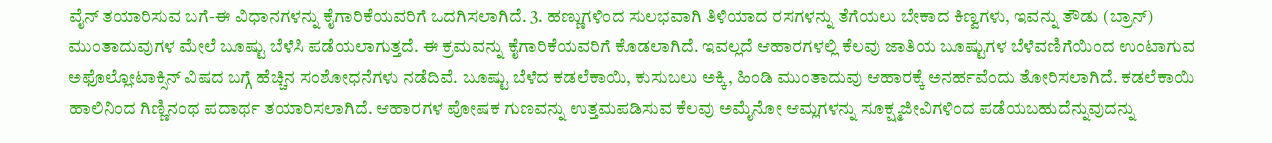ವೈನ್ ತಯಾರಿಸುವ ಬಗೆ-ಈ ವಿಧಾನಗಳನ್ನು ಕೈಗಾರಿಕೆಯವರಿಗೆ ಒದಗಿಸಲಾಗಿದೆ. 3. ಹಣ್ಣುಗಳಿಂದ ಸುಲಭವಾಗಿ ತಿಳಿಯಾದ ರಸಗಳನ್ನು ತೆಗೆಯಲು ಬೇಕಾದ ಕಿಣ್ವಗಳು, ಇವನ್ನು ತೌಡು (ಬ್ರಾನ್) ಮುಂತಾದುವುಗಳ ಮೇಲೆ ಬೂಷ್ಟು ಬೆಳೆಸಿ ಪಡೆಯಲಾಗುತ್ತದೆ. ಈ ಕ್ರಮವನ್ನು ಕೈಗಾರಿಕೆಯವರಿಗೆ ಕೊಡಲಾಗಿದೆ. ಇವಲ್ಲದೆ ಆಹಾರಗಳಲ್ಲಿ ಕೆಲವು ಜಾತಿಯ ಬೂಷ್ಟುಗಳ ಬೆಳೆವಣಿಗೆಯಿಂದ ಉಂಟಾಗುವ ಅಫೊಲ್ಲೋಟಾಕ್ಸಿನ್ ವಿಷದ ಬಗ್ಗೆ ಹೆಚ್ಚಿನ ಸಂಶೋಧನೆಗಳು ನಡೆದಿವೆ. ಬೂಷ್ಟು ಬೆಳೆದ ಕಡಲೆಕಾಯಿ, ಕುಸುಬಲು ಅಕ್ಕಿ, ಹಿಂಡಿ ಮುಂತಾದುವು ಆಹಾರಕ್ಕೆ ಅನರ್ಹವೆಂದು ತೋರಿಸಲಾಗಿದೆ. ಕಡಲೆಕಾಯಿ ಹಾಲಿನಿಂದ ಗಿಣ್ಣಿನಂಥ ಪದಾರ್ಥ ತಯಾರಿಸಲಾಗಿದೆ. ಆಹಾರಗಳ ಪೋಷಕ ಗುಣವನ್ನು ಉತ್ತಮಪಡಿಸುವ ಕೆಲವು ಅಮೈನೋ ಆಮ್ಲಗಳನ್ನು ಸೂಕ್ಷ್ಮಜೀವಿಗಳಿಂದ ಪಡೆಯಬಹುದೆನ್ನುವುದನ್ನು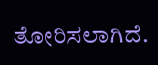ತೋರಿಸಲಾಗಿದೆ.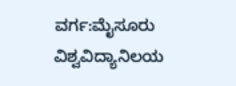ವರ್ಗ:ಮೈಸೂರು ವಿಶ್ವವಿದ್ಯಾನಿಲಯ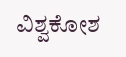ವಿಶ್ವಕೋಶ